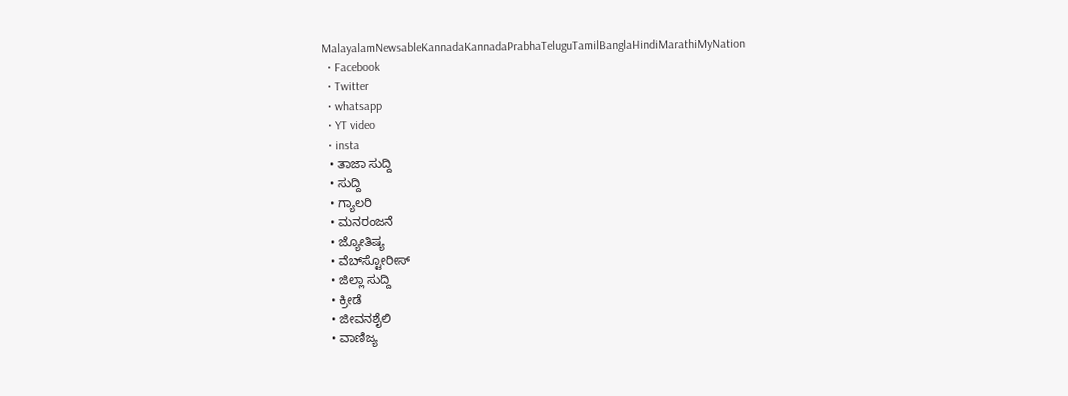MalayalamNewsableKannadaKannadaPrabhaTeluguTamilBanglaHindiMarathiMyNation
  • Facebook
  • Twitter
  • whatsapp
  • YT video
  • insta
  • ತಾಜಾ ಸುದ್ದಿ
  • ಸುದ್ದಿ
  • ಗ್ಯಾಲರಿ
  • ಮನರಂಜನೆ
  • ಜ್ಯೋತಿಷ್ಯ
  • ವೆಬ್‌ಸ್ಟೋರೀಸ್
  • ಜಿಲ್ಲಾ ಸುದ್ದಿ
  • ಕ್ರೀಡೆ
  • ಜೀವನಶೈಲಿ
  • ವಾಣಿಜ್ಯ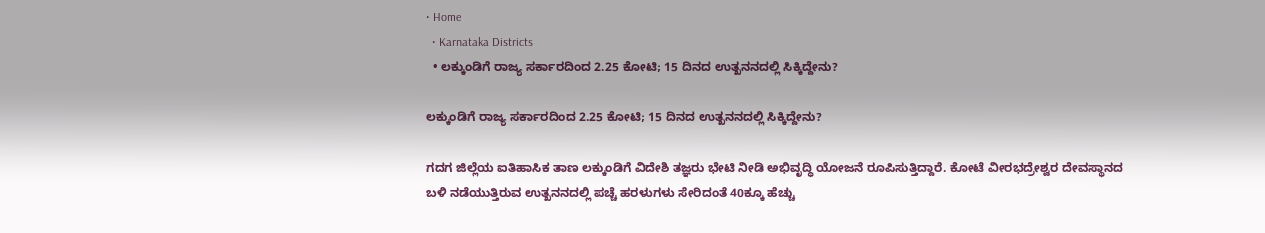• Home
  • Karnataka Districts
  • ಲಕ್ಕುಂಡಿಗೆ ರಾಜ್ಯ ಸರ್ಕಾರದಿಂದ 2.25 ಕೋಟಿ; 15 ದಿನದ ಉತ್ಖನನದಲ್ಲಿ ಸಿಕ್ಕಿದ್ದೇನು?

ಲಕ್ಕುಂಡಿಗೆ ರಾಜ್ಯ ಸರ್ಕಾರದಿಂದ 2.25 ಕೋಟಿ; 15 ದಿನದ ಉತ್ಖನನದಲ್ಲಿ ಸಿಕ್ಕಿದ್ದೇನು?

ಗದಗ ಜಿಲ್ಲೆಯ ಐತಿಹಾಸಿಕ ತಾಣ ಲಕ್ಕುಂಡಿಗೆ ವಿದೇಶಿ ತಜ್ಞರು ಭೇಟಿ ನೀಡಿ ಅಭಿವೃದ್ಧಿ ಯೋಜನೆ ರೂಪಿಸುತ್ತಿದ್ದಾರೆ. ಕೋಟೆ ವೀರಭದ್ರೇಶ್ವರ ದೇವಸ್ಥಾನದ ಬಳಿ ನಡೆಯುತ್ತಿರುವ ಉತ್ಖನನದಲ್ಲಿ ಪಚ್ಚೆ ಹರಳುಗಳು ಸೇರಿದಂತೆ 40ಕ್ಕೂ ಹೆಚ್ಚು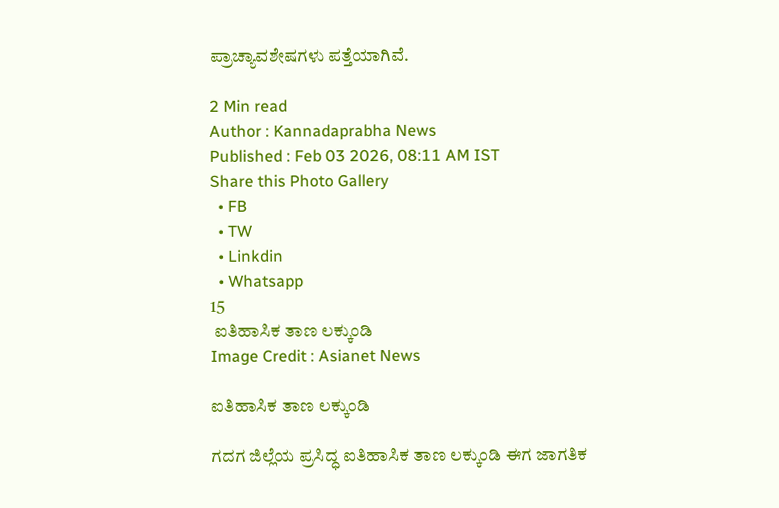ಪ್ರಾಚ್ಯಾವಶೇಷಗಳು ಪತ್ತೆಯಾಗಿವೆ.

2 Min read
Author : Kannadaprabha News
Published : Feb 03 2026, 08:11 AM IST
Share this Photo Gallery
  • FB
  • TW
  • Linkdin
  • Whatsapp
15
 ಐತಿಹಾಸಿಕ ತಾಣ ಲಕ್ಕುಂಡಿ
Image Credit : Asianet News

ಐತಿಹಾಸಿಕ ತಾಣ ಲಕ್ಕುಂಡಿ

ಗದಗ ಜಿಲ್ಲೆಯ ಪ್ರಸಿದ್ಧ ಐತಿಹಾಸಿಕ ತಾಣ ಲಕ್ಕುಂಡಿ ಈಗ ಜಾಗತಿಕ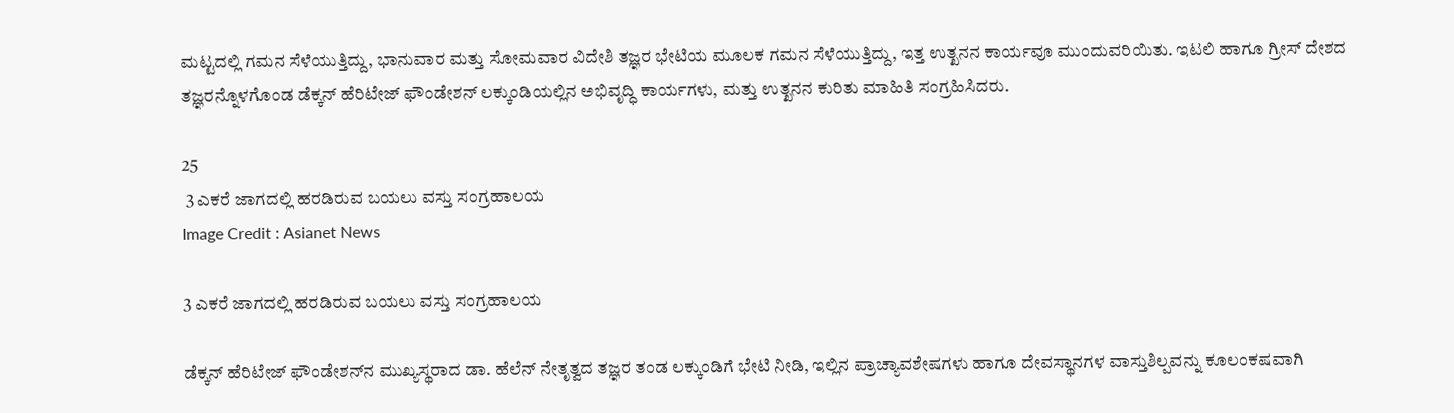ಮಟ್ಟದಲ್ಲಿ ಗಮನ ಸೆಳೆಯುತ್ತಿದ್ದು, ಭಾನುವಾರ ಮತ್ತು ಸೋಮವಾರ ವಿದೇಶಿ ತಜ್ಞರ ಭೇಟಿಯ ಮೂಲಕ ಗಮನ ಸೆಳೆಯುತ್ತಿದ್ದು, ಇತ್ತ ಉತ್ಖನನ ಕಾರ್ಯವೂ ಮುಂದುವರಿಯಿತು. ಇಟಲಿ ಹಾಗೂ ಗ್ರೀಸ್ ದೇಶದ ತಜ್ಞರನ್ನೊಳಗೊಂಡ ಡೆಕ್ಕನ್ ಹೆರಿಟೇಜ್ ಫೌಂಡೇಶನ್ ಲಕ್ಕುಂಡಿಯಲ್ಲಿನ ಅಭಿವೃದ್ಧಿ ಕಾರ್ಯಗಳು, ಮತ್ತು ಉತ್ಖನನ ಕುರಿತು ಮಾಹಿತಿ ಸಂಗ್ರಹಿಸಿದರು.

25
 3 ಎಕರೆ ಜಾಗದಲ್ಲಿ ಹರಡಿರುವ ಬಯಲು ವಸ್ತು ಸಂಗ್ರಹಾಲಯ
Image Credit : Asianet News

3 ಎಕರೆ ಜಾಗದಲ್ಲಿ ಹರಡಿರುವ ಬಯಲು ವಸ್ತು ಸಂಗ್ರಹಾಲಯ

ಡೆಕ್ಕನ್ ಹೆರಿಟೇಜ್ ಫೌಂಡೇಶನ್‌ನ ಮುಖ್ಯಸ್ಥರಾದ ಡಾ. ಹೆಲೆನ್ ನೇತೃತ್ವದ ತಜ್ಞರ ತಂಡ ಲಕ್ಕುಂಡಿಗೆ ಭೇಟಿ ನೀಡಿ, ಇಲ್ಲಿನ ಪ್ರಾಚ್ಯಾವಶೇಷಗಳು ಹಾಗೂ ದೇವಸ್ಥಾನಗಳ ವಾಸ್ತುಶಿಲ್ಪವನ್ನು ಕೂಲಂಕಷವಾಗಿ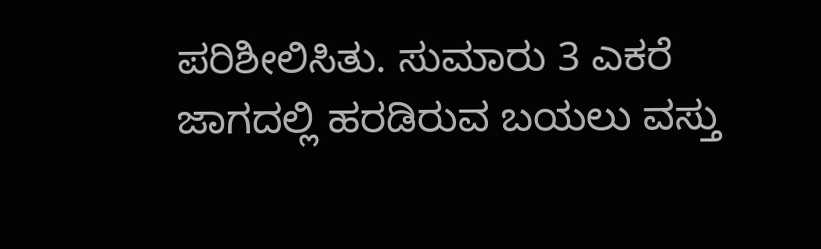ಪರಿಶೀಲಿಸಿತು. ಸುಮಾರು 3 ಎಕರೆ ಜಾಗದಲ್ಲಿ ಹರಡಿರುವ ಬಯಲು ವಸ್ತು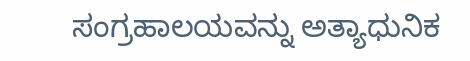ಸಂಗ್ರಹಾಲಯವನ್ನು ಅತ್ಯಾಧುನಿಕ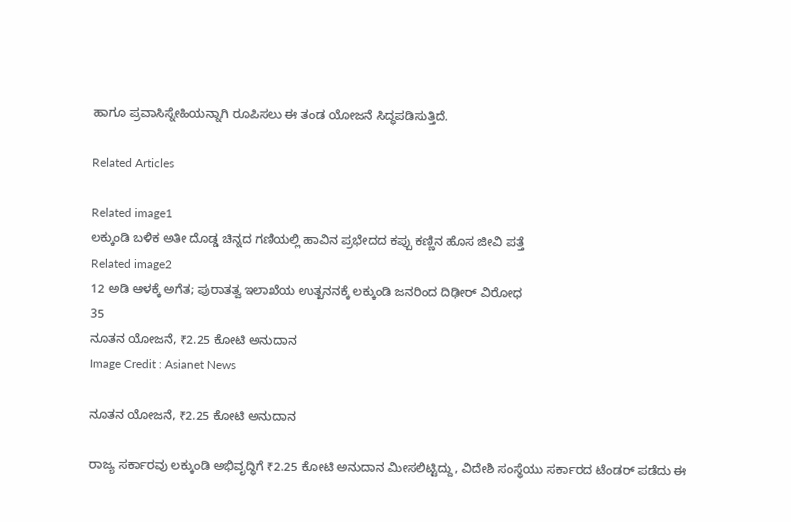ಹಾಗೂ ಪ್ರವಾಸಿಸ್ನೇಹಿಯನ್ನಾಗಿ ರೂಪಿಸಲು ಈ ತಂಡ ಯೋಜನೆ ಸಿದ್ಧಪಡಿಸುತ್ತಿದೆ.

Related Articles

Related image1
ಲಕ್ಕುಂಡಿ ಬಳಿಕ ಅತೀ ದೊಡ್ಡ ಚಿನ್ನದ ಗಣಿಯಲ್ಲಿ ಹಾವಿನ ಪ್ರಭೇದದ ಕಪ್ಪು ಕಣ್ಣಿನ ಹೊಸ ಜೀವಿ ಪತ್ತೆ
Related image2
12 ಅಡಿ ಆಳಕ್ಕೆ ಅಗೆತ; ಪುರಾತತ್ವ ಇಲಾಖೆಯ ಉತ್ಖನನಕ್ಕೆ ಲಕ್ಕುಂಡಿ ಜನರಿಂದ ದಿಢೀರ್ ವಿರೋಧ
35
ನೂತನ ಯೋಜನೆ, ₹2.25 ಕೋಟಿ ಅನುದಾನ
Image Credit : Asianet News

ನೂತನ ಯೋಜನೆ, ₹2.25 ಕೋಟಿ ಅನುದಾನ

ರಾಜ್ಯ ಸರ್ಕಾರವು ಲಕ್ಕುಂಡಿ ಅಭಿವೃದ್ಧಿಗೆ ₹2.25 ಕೋಟಿ ಅನುದಾನ ಮೀಸಲಿಟ್ಟಿದ್ದು, ವಿದೇಶಿ ಸಂಸ್ಥೆಯು ಸರ್ಕಾರದ ಟೆಂಡರ್ ಪಡೆದು ಈ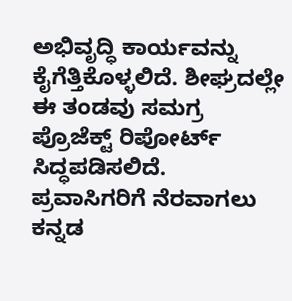ಅಭಿವೃದ್ಧಿ ಕಾರ್ಯವನ್ನು ಕೈಗೆತ್ತಿಕೊಳ್ಳಲಿದೆ. ಶೀಘ್ರದಲ್ಲೇ ಈ ತಂಡವು ಸಮಗ್ರ ಪ್ರೊಜೆಕ್ಟ್ ರಿಪೋರ್ಟ್ ಸಿದ್ಧಪಡಿಸಲಿದೆ. ಪ್ರವಾಸಿಗರಿಗೆ ನೆರವಾಗಲು ಕನ್ನಡ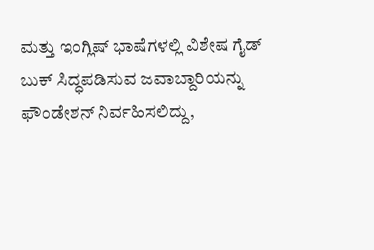ಮತ್ತು ಇಂಗ್ಲಿಷ್ ಭಾಷೆಗಳಲ್ಲಿ ವಿಶೇಷ ಗೈಡ್ ಬುಕ್ ಸಿದ್ಧಪಡಿಸುವ ಜವಾಬ್ದಾರಿಯನ್ನು ಫೌಂಡೇಶನ್ ನಿರ್ವಹಿಸಲಿದ್ದು,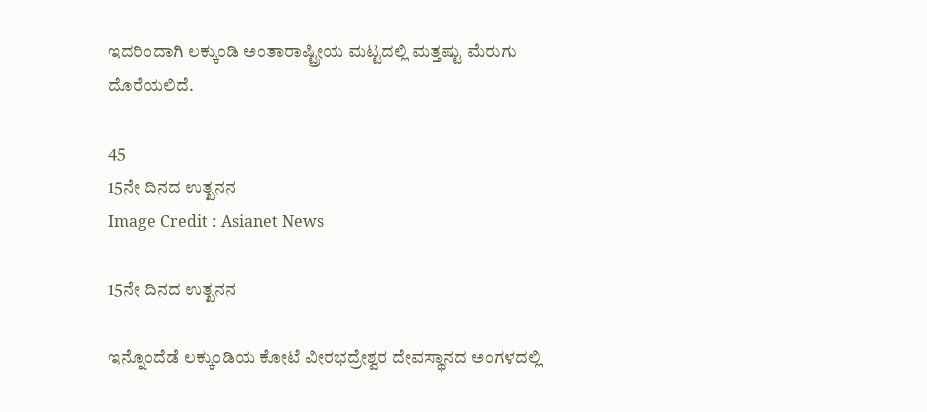ಇದರಿಂದಾಗಿ ಲಕ್ಕುಂಡಿ ಅಂತಾರಾಷ್ಟ್ರೀಯ ಮಟ್ಟದಲ್ಲಿ ಮತ್ತಷ್ಟು ಮೆರುಗು ದೊರೆಯಲಿದೆ.

45
15ನೇ ದಿನದ ಉತ್ಖನನ
Image Credit : Asianet News

15ನೇ ದಿನದ ಉತ್ಖನನ

ಇನ್ನೊಂದೆಡೆ ಲಕ್ಕುಂಡಿಯ ಕೋಟೆ ವೀರಭದ್ರೇಶ್ವರ ದೇವಸ್ಥಾನದ ಅಂಗಳದಲ್ಲಿ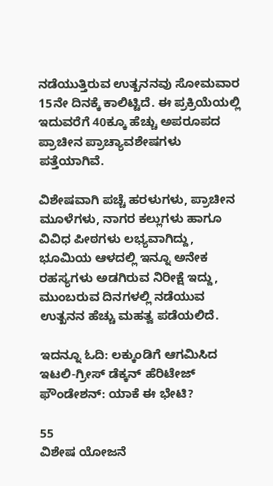ನಡೆಯುತ್ತಿರುವ ಉತ್ಖನನವು ಸೋಮವಾರ 15ನೇ ದಿನಕ್ಕೆ ಕಾಲಿಟ್ಟಿದೆ. ಈ ಪ್ರಕ್ರಿಯೆಯಲ್ಲಿ ಇದುವರೆಗೆ 40ಕ್ಕೂ ಹೆಚ್ಚು ಅಪರೂಪದ ಪ್ರಾಚೀನ ಪ್ರಾಚ್ಯಾವಶೇಷಗಳು ಪತ್ತೆಯಾಗಿವೆ.

ವಿಶೇಷವಾಗಿ ಪಚ್ಚೆ ಹರಳುಗಳು, ಪ್ರಾಚೀನ ಮೂಳೆಗಳು, ನಾಗರ ಕಲ್ಲುಗಳು ಹಾಗೂ ವಿವಿಧ ಪೀಠಗಳು ಲಭ್ಯವಾಗಿದ್ದು, ಭೂಮಿಯ ಆಳದಲ್ಲಿ ಇನ್ನೂ ಅನೇಕ ರಹಸ್ಯಗಳು ಅಡಗಿರುವ ನಿರೀಕ್ಷೆ ಇದ್ದು, ಮುಂಬರುವ ದಿನಗಳಲ್ಲಿ ನಡೆಯುವ ಉತ್ಖನನ ಹೆಚ್ಚು ಮಹತ್ವ ಪಡೆಯಲಿದೆ.

ಇದನ್ನೂ ಓದಿ: ಲಕ್ಕುಂಡಿಗೆ ಆಗಮಿಸಿದ ಇಟಲಿ-ಗ್ರೀಸ್ ಡೆಕ್ಕನ್ ಹೆರಿಟೇಜ್ ಫೌಂಡೇಶನ್: ಯಾಕೆ ಈ ಭೇಟಿ?

55
ವಿಶೇಷ ಯೋಜನೆ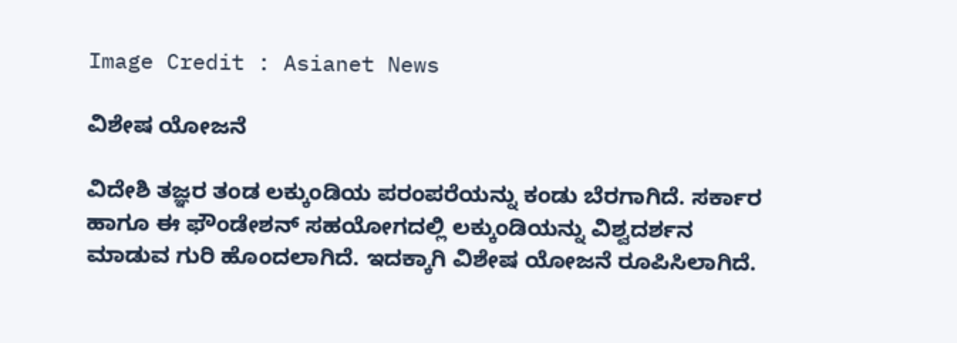Image Credit : Asianet News

ವಿಶೇಷ ಯೋಜನೆ

ವಿದೇಶಿ ತಜ್ಞರ ತಂಡ ಲಕ್ಕುಂಡಿಯ ಪರಂಪರೆಯನ್ನು ಕಂಡು ಬೆರಗಾಗಿದೆ. ಸರ್ಕಾರ ಹಾಗೂ ಈ ಫೌಂಡೇಶನ್ ಸಹಯೋಗದಲ್ಲಿ ಲಕ್ಕುಂಡಿಯನ್ನು ವಿಶ್ವದರ್ಶನ ಮಾಡುವ ಗುರಿ ಹೊಂದಲಾಗಿದೆ. ಇದಕ್ಕಾಗಿ ವಿಶೇಷ ಯೋಜನೆ ರೂಪಿಸಿಲಾಗಿದೆ.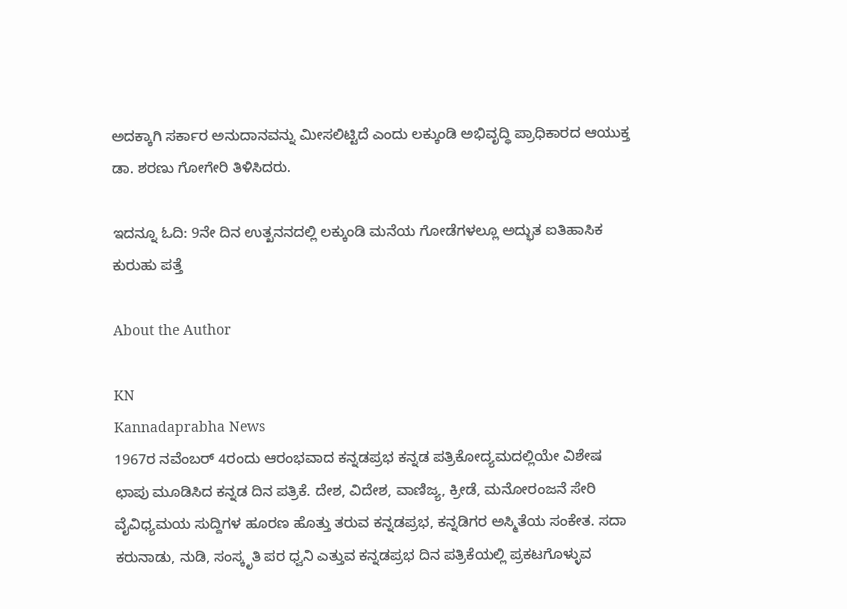ಅದಕ್ಕಾಗಿ ಸರ್ಕಾರ ಅನುದಾನವನ್ನು ಮೀಸಲಿಟ್ಟಿದೆ ಎಂದು ಲಕ್ಕುಂಡಿ ಅಭಿವೃದ್ಧಿ ಪ್ರಾಧಿಕಾರದ ಆಯುಕ್ತ ಡಾ. ಶರಣು ಗೋಗೇರಿ ತಿಳಿಸಿದರು.

ಇದನ್ನೂ ಓದಿ: 9ನೇ ದಿನ ಉತ್ಖನನದಲ್ಲಿ ಲಕ್ಕುಂಡಿ ಮನೆಯ ಗೋಡೆಗಳಲ್ಲೂ ಅದ್ಭುತ ಐತಿಹಾಸಿಕ ಕುರುಹು ಪತ್ತೆ

About the Author

KN
Kannadaprabha News
1967ರ ನವೆಂಬರ್ 4ರಂದು ಆರಂಭವಾದ ಕನ್ನಡಪ್ರಭ ಕನ್ನಡ ಪತ್ರಿಕೋದ್ಯಮದಲ್ಲಿಯೇ ವಿಶೇಷ ಛಾಪು ಮೂಡಿಸಿದ ಕನ್ನಡ ದಿನ ಪತ್ರಿಕೆ. ದೇಶ, ವಿದೇಶ, ವಾಣಿಜ್ಯ, ಕ್ರೀಡೆ, ಮನೋರಂಜನೆ ಸೇರಿ ವೈವಿಧ್ಯಮಯ ಸುದ್ದಿಗಳ ಹೂರಣ ಹೊತ್ತು ತರುವ ಕನ್ನಡಪ್ರಭ, ಕನ್ನಡಿಗರ ಅಸ್ಮಿತೆಯ ಸಂಕೇತ. ಸದಾ ಕರುನಾಡು, ನುಡಿ, ಸಂಸ್ಕೃತಿ ಪರ ಧ್ವನಿ ಎತ್ತುವ ಕನ್ನಡಪ್ರಭ ದಿನ ಪತ್ರಿಕೆಯಲ್ಲಿ ಪ್ರಕಟಗೊಳ್ಳುವ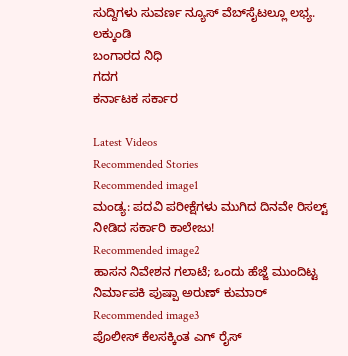ಸುದ್ದಿಗಳು ಸುವರ್ಣ ನ್ಯೂಸ್ ವೆಬ್‌ಸೈಟಲ್ಲೂ ಲಭ್ಯ.
ಲಕ್ಕುಂಡಿ
ಬಂಗಾರದ ನಿಧಿ
ಗದಗ
ಕರ್ನಾಟಕ ಸರ್ಕಾರ

Latest Videos
Recommended Stories
Recommended image1
ಮಂಡ್ಯ: ಪದವಿ ಪರೀಕ್ಷೆಗಳು ಮುಗಿದ ದಿನವೇ ರಿಸಲ್ಟ್‌ ನೀಡಿದ ಸರ್ಕಾರಿ ಕಾಲೇಜು!
Recommended image2
ಹಾಸನ ನಿವೇಶನ ಗಲಾಟೆ; ಒಂದು ಹೆಜ್ಜೆ ಮುಂದಿಟ್ಟ ನಿರ್ಮಾಪಕಿ ಪುಷ್ಪಾ ಅರುಣ್‌ ಕುಮಾರ್
Recommended image3
ಪೊಲೀಸ್ ಕೆಲಸಕ್ಕಿಂತ ಎಗ್ ರೈಸ್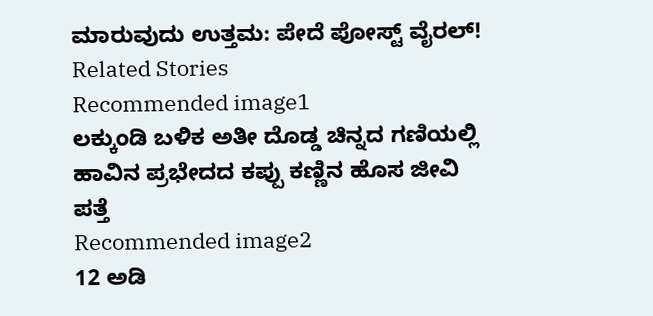ಮಾರುವುದು ಉತ್ತಮ: ಪೇದೆ ಪೋಸ್ಟ್‌ ವೈರಲ್!
Related Stories
Recommended image1
ಲಕ್ಕುಂಡಿ ಬಳಿಕ ಅತೀ ದೊಡ್ಡ ಚಿನ್ನದ ಗಣಿಯಲ್ಲಿ ಹಾವಿನ ಪ್ರಭೇದದ ಕಪ್ಪು ಕಣ್ಣಿನ ಹೊಸ ಜೀವಿ ಪತ್ತೆ
Recommended image2
12 ಅಡಿ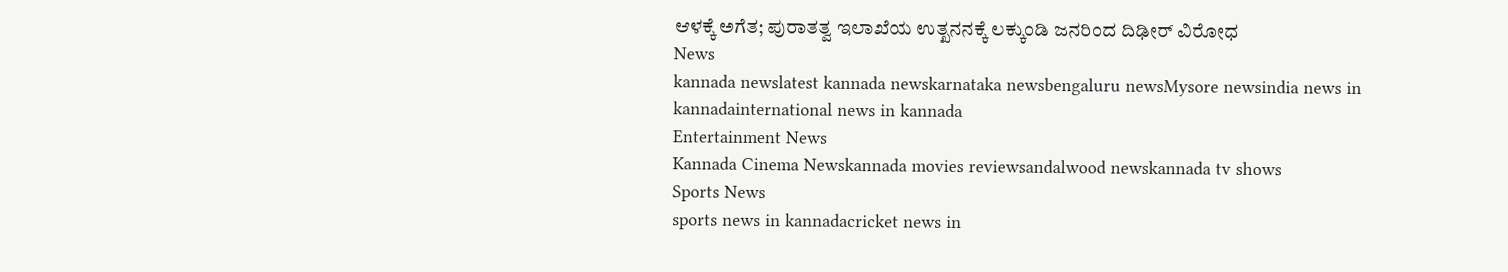ಆಳಕ್ಕೆ ಅಗೆತ; ಪುರಾತತ್ವ ಇಲಾಖೆಯ ಉತ್ಖನನಕ್ಕೆ ಲಕ್ಕುಂಡಿ ಜನರಿಂದ ದಿಢೀರ್ ವಿರೋಧ
News
kannada newslatest kannada newskarnataka newsbengaluru newsMysore newsindia news in kannadainternational news in kannada
Entertainment News
Kannada Cinema Newskannada movies reviewsandalwood newskannada tv shows
Sports News
sports news in kannadacricket news in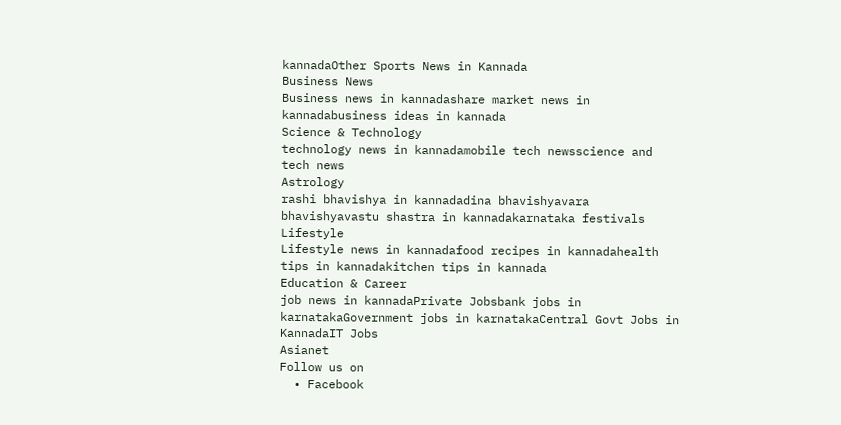kannadaOther Sports News in Kannada
Business News
Business news in kannadashare market news in kannadabusiness ideas in kannada
Science & Technology
technology news in kannadamobile tech newsscience and tech news
Astrology
rashi bhavishya in kannadadina bhavishyavara bhavishyavastu shastra in kannadakarnataka festivals
Lifestyle
Lifestyle news in kannadafood recipes in kannadahealth tips in kannadakitchen tips in kannada
Education & Career
job news in kannadaPrivate Jobsbank jobs in karnatakaGovernment jobs in karnatakaCentral Govt Jobs in KannadaIT Jobs
Asianet
Follow us on
  • Facebook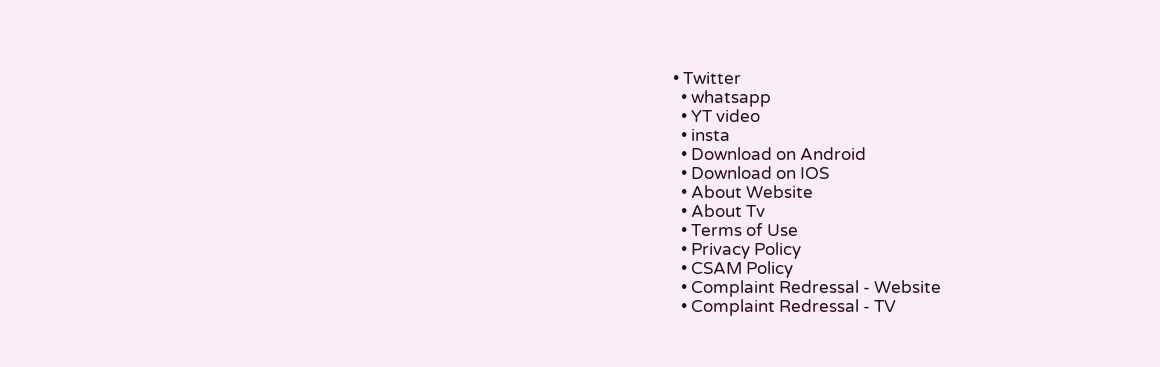• Twitter
  • whatsapp
  • YT video
  • insta
  • Download on Android
  • Download on IOS
  • About Website
  • About Tv
  • Terms of Use
  • Privacy Policy
  • CSAM Policy
  • Complaint Redressal - Website
  • Complaint Redressal - TV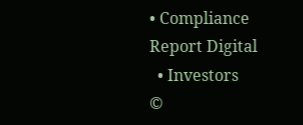• Compliance Report Digital
  • Investors
©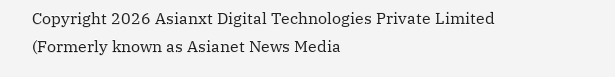Copyright 2026 Asianxt Digital Technologies Private Limited (Formerly known as Asianet News Media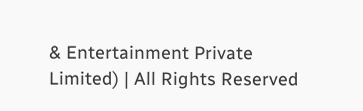& Entertainment Private Limited) | All Rights Reserved